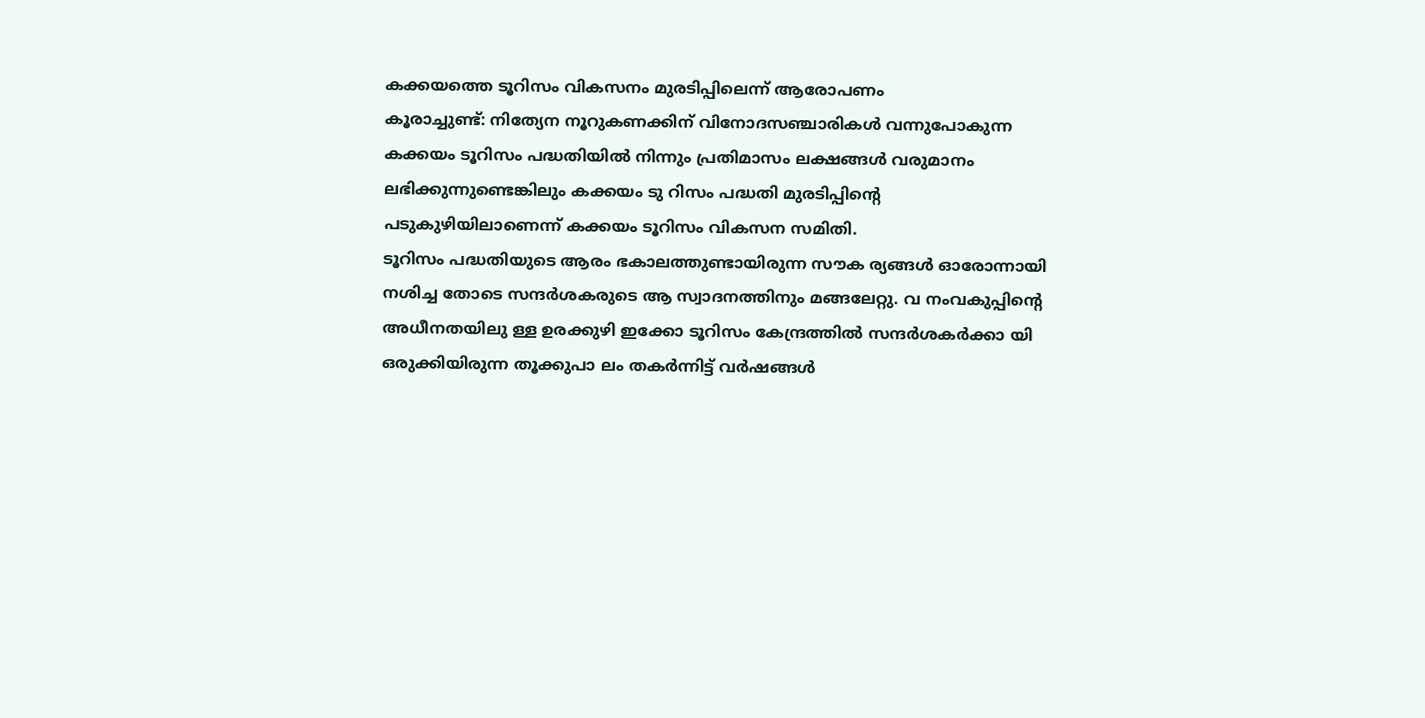കക്കയത്തെ ടൂറിസം വികസനം മുരടിപ്പിലെന്ന് ആരോപണം
കൂരാച്ചുണ്ട്: നിത്യേന നൂറുകണക്കിന് വിനോദസഞ്ചാരികൾ വന്നുപോകുന്ന കക്കയം ടൂറിസം പദ്ധതിയിൽ നിന്നും പ്രതിമാസം ലക്ഷങ്ങൾ വരുമാനം ലഭിക്കുന്നുണ്ടെങ്കിലും കക്കയം ടു റിസം പദ്ധതി മുരടിപ്പിൻ്റെ പടുകുഴിയിലാണെന്ന് കക്കയം ടൂറിസം വികസന സമിതി.
ടൂറിസം പദ്ധതിയുടെ ആരം ഭകാലത്തുണ്ടായിരുന്ന സൗക ര്യങ്ങൾ ഓരോന്നായി നശിച്ച തോടെ സന്ദർശകരുടെ ആ സ്വാദനത്തിനും മങ്ങലേറ്റു. വ നംവകുപ്പിന്റെ അധീനതയിലു ള്ള ഉരക്കുഴി ഇക്കോ ടൂറിസം കേന്ദ്രത്തിൽ സന്ദർശകർക്കാ യി ഒരുക്കിയിരുന്ന തൂക്കുപാ ലം തകർന്നിട്ട് വർഷങ്ങൾ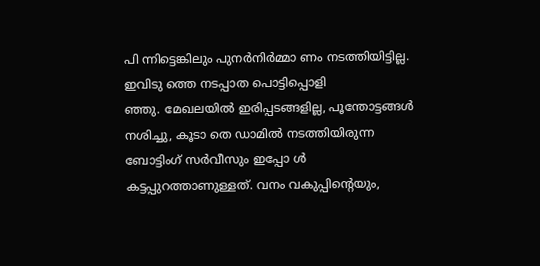പി ന്നിട്ടെങ്കിലും പുനർനിർമ്മാ ണം നടത്തിയിട്ടില്ല. ഇവിടു ത്തെ നടപ്പാത പൊട്ടിപ്പൊളി
ഞ്ഞു. മേഖലയിൽ ഇരിപ്പടങ്ങളില്ല, പൂന്തോട്ടങ്ങൾ നശിച്ചു, കൂടാ തെ ഡാമിൽ നടത്തിയിരുന്ന ബോട്ടിംഗ് സർവീസും ഇപ്പോ ൾ കട്ടപ്പുറത്താണുള്ളത്. വനം വകുപ്പിൻ്റെയും,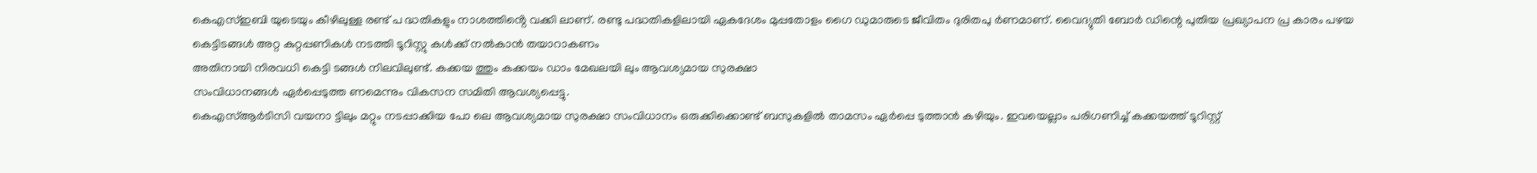കെഎസ്ഇബി യുടെയും കീഴിലുള്ള രണ്ട് പ ദ്ധതികളും നാശത്തിൻ്റെ വക്കി ലാണ്. രണ്ടു പദ്ധതികളിലായി ഏകദേശം മുപ്പതോളം ഗൈ ഡുമാരുടെ ജീവിതം ദുരിതപു ർണമാണ്. വൈദ്യുതി ബോർ ഡിന്റെ പുതിയ പ്രഖ്യാപന പ്ര കാരം പഴയ കെട്ടിടങ്ങൾ അറ്റ കുറ്റപ്പണികൾ നടത്തി ടൂറിസ്റ്റു കൾക്ക് നൽകാൻ തയാറാകണം
അതിനായി നിരവധി കെട്ടി ടങ്ങൾ നിലവിലുണ്ട്. കക്കയ ത്തും കക്കയം ഡാം മേഖലയി ലും ആവശ്യമായ സുരക്ഷാ
സംവിധാനങ്ങൾ ഏർപ്പെടുത്ത ണമെന്നും വികസന സമിതി ആവശ്യപ്പെട്ടു.
കെഎസ്ആർടിസി വയനാ ട്ടിലും മറ്റും നടപ്പാക്കിയ പോ ലെ ആവശ്യമായ സുരക്ഷാ സംവിധാനം ഒരുക്കിക്കൊണ്ട് ബസുകളിൽ താമസം ഏർപ്പെ ടുത്താൻ കഴിയും. ഇവയെല്ലാം പരിഗണിച്ച് കക്കയത്ത് ടൂറിസ്റ്റ്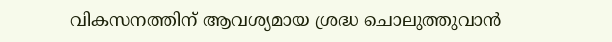വികസനത്തിന് ആവശ്യമായ ശ്രദ്ധ ചൊലുത്തുവാൻ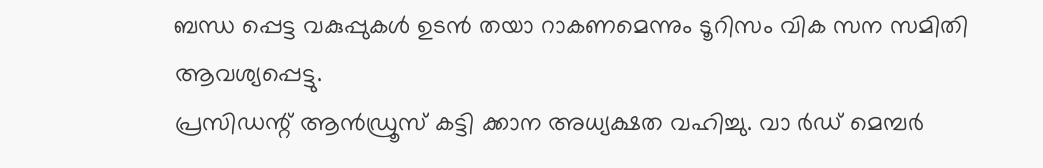ബന്ധ പ്പെട്ട വകുപ്പുകൾ ഉടൻ തയാ റാകണമെന്നും ടൂറിസം വിക സന സമിതി ആവശ്യപ്പെട്ടു.
പ്രസിഡന്റ് ആൻഡ്രൂസ് കട്ടി ക്കാന അധ്യക്ഷത വഹിച്ചു. വാ ർഡ് മെമ്പർ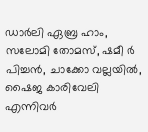ഡാർലി ഏബ്ര ഹാം, സലോമി തോമസ്, ഷമീ ർ പിച്ചൻ, ചാക്കോ വല്ലയിൽ, ഷൈജ കാരിവേലി എന്നിവർ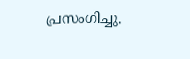പ്രസംഗിച്ചു.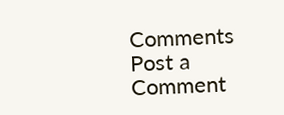Comments
Post a Comment